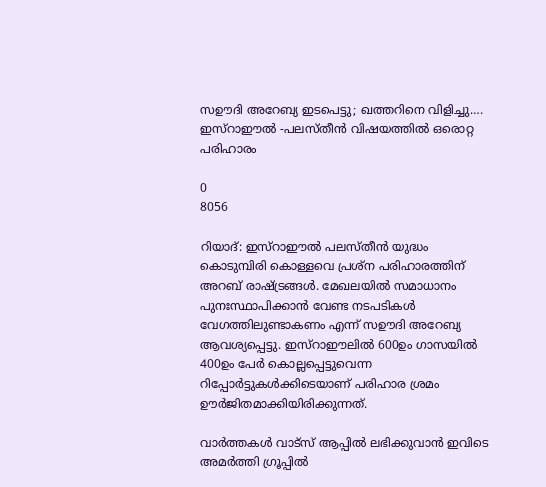സഊദി അറേബ്യ ഇടപെട്ടു; ഖത്തറിനെ വിളിച്ചു…. ഇസ്റാഈൽ -പലസ്തീന്‍ വിഷയത്തില്‍ ഒരൊറ്റ പരിഹാരം

0
8056

റിയാദ്: ഇസ്റാഈൽ പലസ്തീന്‍ യുദ്ധം കൊടുമ്പിരി കൊള്ളവെ പ്രശ്‌ന പരിഹാരത്തിന് അറബ് രാഷ്ട്രങ്ങള്‍. മേഖലയില്‍ സമാധാനം പുനഃസ്ഥാപിക്കാന്‍ വേണ്ട നടപടികള്‍ വേഗത്തിലുണ്ടാകണം എന്ന് സഊദി അറേബ്യ ആവശ്യപ്പെട്ടു. ഇസ്റാഈലിൽ 600ഉം ഗാസയില്‍ 400ഉം പേര്‍ കൊല്ലപ്പെട്ടുവെന്ന റിപ്പോര്‍ട്ടുകള്‍ക്കിടെയാണ് പരിഹാര ശ്രമം ഊര്‍ജിതമാക്കിയിരിക്കുന്നത്.

വാർത്തകൾ വാട്സ് ആപ്പിൽ ലഭിക്കുവാൻ ഇവിടെ അമർത്തി ഗ്രൂപ്പിൽ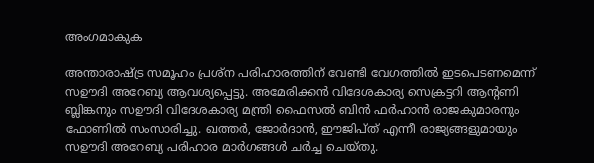അംഗമാകുക

അന്താരാഷ്ട്ര സമൂഹം പ്രശ്‌ന പരിഹാരത്തിന് വേണ്ടി വേഗത്തില്‍ ഇടപെടണമെന്ന് സഊദി അറേബ്യ ആവശ്യപ്പെട്ടു. അമേരിക്കന്‍ വിദേശകാര്യ സെക്രട്ടറി ആന്റണി ബ്ലിങ്കനും സഊദി വിദേശകാര്യ മന്ത്രി ഫൈസല്‍ ബിന്‍ ഫര്‍ഹാന്‍ രാജകുമാരനും ഫോണില്‍ സംസാരിച്ചു. ഖത്തര്‍, ജോര്‍ദാന്‍, ഈജിപ്ത് എന്നീ രാജ്യങ്ങളുമായും സഊദി അറേബ്യ പരിഹാര മാര്‍ഗങ്ങള്‍ ചര്‍ച്ച ചെയ്തു.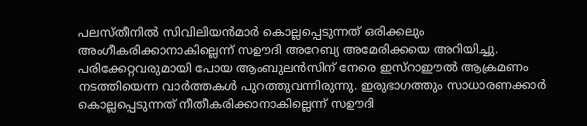പലസ്തീനില്‍ സിവിലിയന്‍മാര്‍ കൊല്ലപ്പെടുന്നത് ഒരിക്കലും അംഗീകരിക്കാനാകില്ലെന്ന് സഊദി അറേബ്യ അമേരിക്കയെ അറിയിച്ചു. പരിക്കേറ്റവരുമായി പോയ ആംബുലന്‍സിന് നേരെ ഇസ്റാഈൽ ആക്രമണം നടത്തിയെന്ന വാര്‍ത്തകള്‍ പുറത്തുവന്നിരുന്നു. ഇരുഭാഗത്തും സാധാരണക്കാര്‍ കൊല്ലപ്പെടുന്നത് നീതീകരിക്കാനാകില്ലെന്ന് സഊദി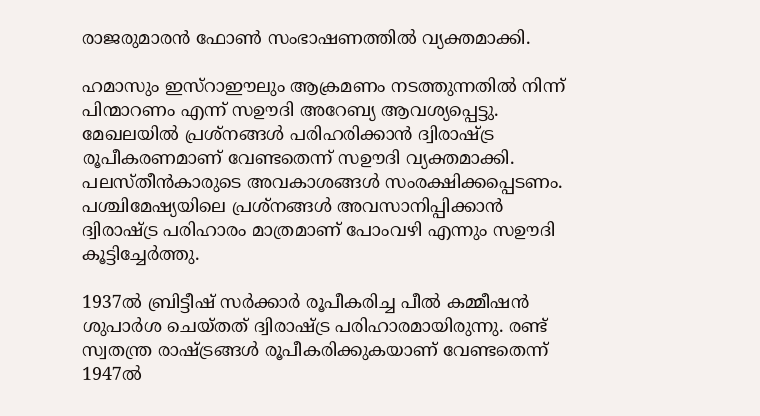രാജരുമാരന്‍ ഫോണ്‍ സംഭാഷണത്തില്‍ വ്യക്തമാക്കി.

ഹമാസും ഇസ്റാഈലും ആക്രമണം നടത്തുന്നതില്‍ നിന്ന് പിന്മാറണം എന്ന് സഊദി അറേബ്യ ആവശ്യപ്പെട്ടു. മേഖലയില്‍ പ്രശ്‌നങ്ങള്‍ പരിഹരിക്കാന്‍ ദ്വിരാഷ്ട്ര രൂപീകരണമാണ് വേണ്ടതെന്ന് സഊദി വ്യക്തമാക്കി. പലസ്തീന്‍കാരുടെ അവകാശങ്ങള്‍ സംരക്ഷിക്കപ്പെടണം. പശ്ചിമേഷ്യയിലെ പ്രശ്‌നങ്ങള്‍ അവസാനിപ്പിക്കാന്‍ ദ്വിരാഷ്ട്ര പരിഹാരം മാത്രമാണ് പോംവഴി എന്നും സഊദി കൂട്ടിച്ചേര്‍ത്തു.

1937ല്‍ ബ്രിട്ടീഷ് സര്‍ക്കാര്‍ രൂപീകരിച്ച പീല്‍ കമ്മീഷന്‍ ശുപാര്‍ശ ചെയ്തത് ദ്വിരാഷ്ട്ര പരിഹാരമായിരുന്നു. രണ്ട് സ്വതന്ത്ര രാഷ്ട്രങ്ങള്‍ രൂപീകരിക്കുകയാണ് വേണ്ടതെന്ന് 1947ല്‍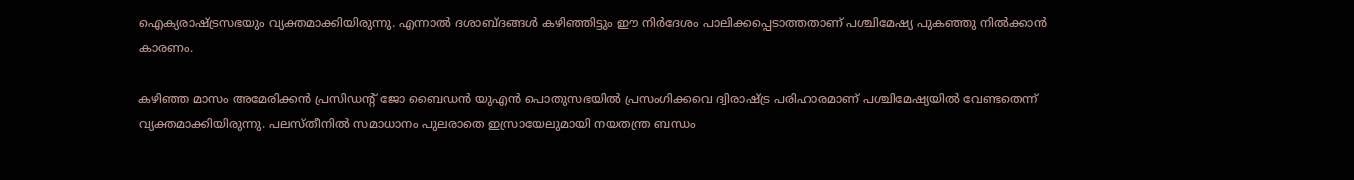ഐക്യരാഷ്ട്രസഭയും വ്യക്തമാക്കിയിരുന്നു. എന്നാല്‍ ദശാബ്ദങ്ങള്‍ കഴിഞ്ഞിട്ടും ഈ നിര്‍ദേശം പാലിക്കപ്പെടാത്തതാണ് പശ്ചിമേഷ്യ പുകഞ്ഞു നില്‍ക്കാന്‍ കാരണം.

കഴിഞ്ഞ മാസം അമേരിക്കന്‍ പ്രസിഡന്റ് ജോ ബൈഡന്‍ യുഎന്‍ പൊതുസഭയില്‍ പ്രസംഗിക്കവെ ദ്വിരാഷ്ട്ര പരിഹാരമാണ് പശ്ചിമേഷ്യയില്‍ വേണ്ടതെന്ന് വ്യക്തമാക്കിയിരുന്നു. പലസ്തീനില്‍ സമാധാനം പുലരാതെ ഇസ്രായേലുമായി നയതന്ത്ര ബന്ധം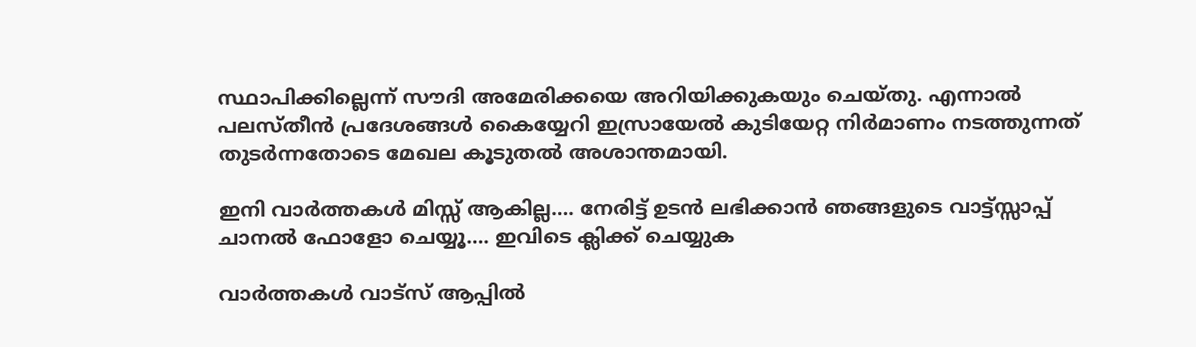സ്ഥാപിക്കില്ലെന്ന് സൗദി അമേരിക്കയെ അറിയിക്കുകയും ചെയ്തു. എന്നാല്‍ പലസ്തീന്‍ പ്രദേശങ്ങള്‍ കൈയ്യേറി ഇസ്രായേല്‍ കുടിയേറ്റ നിര്‍മാണം നടത്തുന്നത് തുടര്‍ന്നതോടെ മേഖല കൂടുതല്‍ അശാന്തമായി.

ഇനി വാർത്തകൾ മിസ്സ്‌ ആകില്ല…. നേരിട്ട് ഉടൻ ലഭിക്കാൻ ഞങ്ങളുടെ വാട്ട്സ്സാപ്പ് ചാനൽ ഫോളോ ചെയ്യൂ…. ഇവിടെ ക്ലിക്ക് ചെയ്യുക

വാർത്തകൾ വാട്സ് ആപ്പിൽ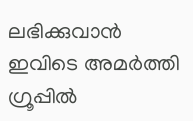ലഭിക്കുവാൻ ഇവിടെ അമർത്തി ഗ്രൂപ്പിൽ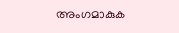അംഗമാകുക